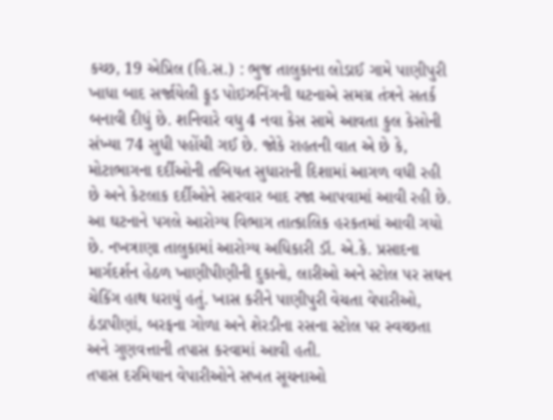કચ્છ, 19 એપ્રિલ (હિ.સ.) : ભુજ તાલુકાના લોડાઈ ગામે પાણીપુરી ખાધા બાદ સર્જાયેલી ફૂડ પોઇઝનિંગની ઘટનાએ સમગ્ર તંત્રને સતર્ક બનાવી દીધું છે. શનિવારે વધુ 4 નવા કેસ સામે આવતા કુલ કેસોની સંખ્યા 74 સુધી પહોંચી ગઈ છે. જોકે રાહતની વાત એ છે કે, મોટાભાગના દર્દીઓની તબિયત સુધારાની દિશામાં આગળ વધી રહી છે અને કેટલાક દર્દીઓને સારવાર બાદ રજા આપવામાં આવી રહી છે.
આ ઘટનાને પગલે આરોગ્ય વિભાગ તાત્કાલિક હરકતમાં આવી ગયો છે. નખત્રાણા તાલુકામાં આરોગ્ય અધિકારી ડૉ. એ.કે. પ્રસાદના માર્ગદર્શન હેઠળ ખાણીપીણીની દુકાનો, લારીઓ અને સ્ટોલ પર સઘન ચેકિંગ હાથ ધરાયું હતું. ખાસ કરીને પાણીપુરી વેચતા વેપારીઓ, ઠંડાપીણાં, બરફના ગોળા અને શેરડીના રસના સ્ટોલ પર સ્વચ્છતા અને ગુણવત્તાની તપાસ કરવામાં આવી હતી.
તપાસ દરમિયાન વેપારીઓને સખત સૂચનાઓ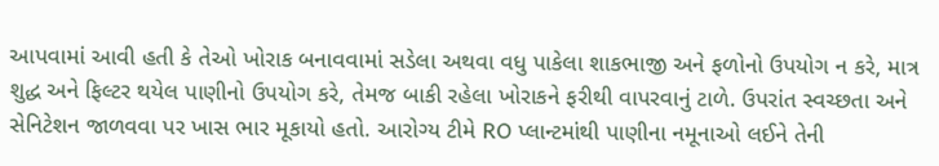આપવામાં આવી હતી કે તેઓ ખોરાક બનાવવામાં સડેલા અથવા વધુ પાકેલા શાકભાજી અને ફળોનો ઉપયોગ ન કરે, માત્ર શુદ્ધ અને ફિલ્ટર થયેલ પાણીનો ઉપયોગ કરે, તેમજ બાકી રહેલા ખોરાકને ફરીથી વાપરવાનું ટાળે. ઉપરાંત સ્વચ્છતા અને સેનિટેશન જાળવવા પર ખાસ ભાર મૂકાયો હતો. આરોગ્ય ટીમે RO પ્લાન્ટમાંથી પાણીના નમૂનાઓ લઈને તેની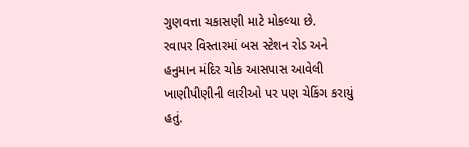ગુણવત્તા ચકાસણી માટે મોકલ્યા છે.
રવાપર વિસ્તારમાં બસ સ્ટેશન રોડ અને હનુમાન મંદિર ચોક આસપાસ આવેલી ખાણીપીણીની લારીઓ પર પણ ચેકિંગ કરાયું હતું.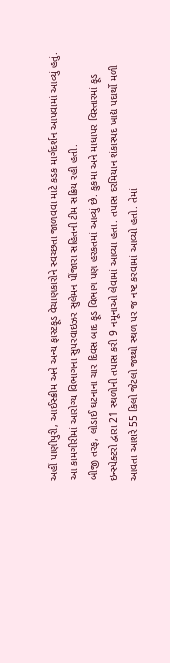અહીં પાણીપુરી, આઈસ્ક્રીમ અને અન્ય ફાસ્ટફૂડ વેચાણકારોને સ્વચ્છતા જાળવવા માટે કડક માર્ગદર્શન આપવામાં આવ્યું હતું. આ કામગીરીમાં આરોગ્ય વિભાગના સુપરવાઇઝર સુલેમન પીંજારા સહિતની ટીમ સક્રિય રહી હતી.
બીજી તરફ, લોડાઈ ઘટનાના ચાર દિવસ બાદ ફૂડ વિભાગ પણ હરકતમાં આવ્યું છે. કુકમા અને માધાપર વિસ્તારમાં ફૂડ ઇન્સ્પેક્ટરો દ્વારા 21 સ્થળોની તપાસ કરી 9 નમૂનાઓ લેવામાં આવ્યા હતા. તપાસ દરમિયાન શંકાસ્પદ ખાદ્ય પદાર્થો મળી આવતા આશરે 55 કિલો જેટલો જથ્થો સ્થળ પર જ નષ્ટ કરવામાં આવ્યો હતો. તેમાં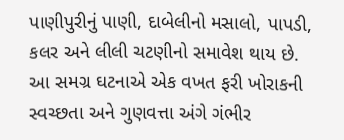પાણીપુરીનું પાણી, દાબેલીનો મસાલો, પાપડી, કલર અને લીલી ચટણીનો સમાવેશ થાય છે.
આ સમગ્ર ઘટનાએ એક વખત ફરી ખોરાકની સ્વચ્છતા અને ગુણવત્તા અંગે ગંભીર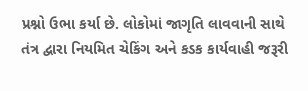પ્રશ્નો ઉભા કર્યા છે. લોકોમાં જાગૃતિ લાવવાની સાથે તંત્ર દ્વારા નિયમિત ચેકિંગ અને કડક કાર્યવાહી જરૂરી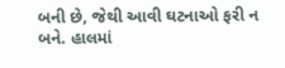બની છે, જેથી આવી ઘટનાઓ ફરી ન બને. હાલમાં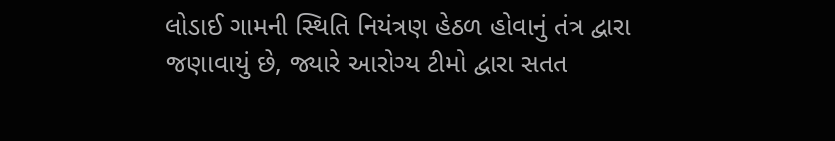લોડાઈ ગામની સ્થિતિ નિયંત્રણ હેઠળ હોવાનું તંત્ર દ્વારા જણાવાયું છે, જ્યારે આરોગ્ય ટીમો દ્વારા સતત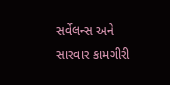સર્વેલન્સ અને સારવાર કામગીરી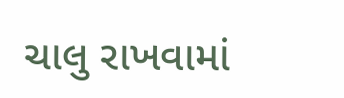ચાલુ રાખવામાં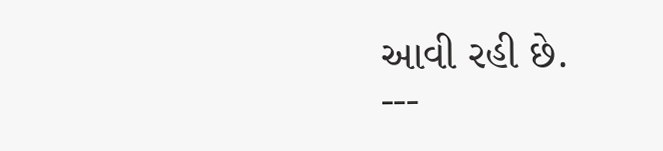આવી રહી છે.
---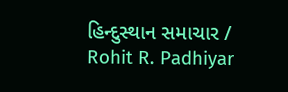હિન્દુસ્થાન સમાચાર / Rohit R. Padhiyar